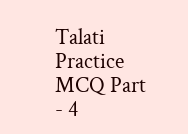Talati Practice MCQ Part - 4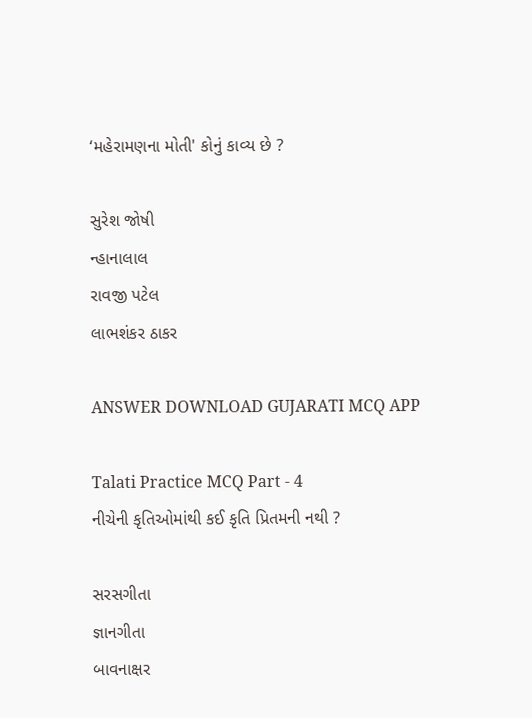‘મહેરામણના મોતી' કોનું કાવ્ય છે ?

સુરેશ જોષી
ન્હાનાલાલ
રાવજી પટેલ
લાભશંકર ઠાકર

ANSWER DOWNLOAD GUJARATI MCQ APP

Talati Practice MCQ Part - 4
નીચેની કૃતિઓમાંથી કઈ કૃતિ પ્રિતમની નથી ?

સરસગીતા
જ્ઞાનગીતા
બાવનાક્ષર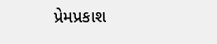પ્રેમપ્રકાશ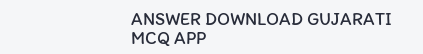ANSWER DOWNLOAD GUJARATI MCQ APP